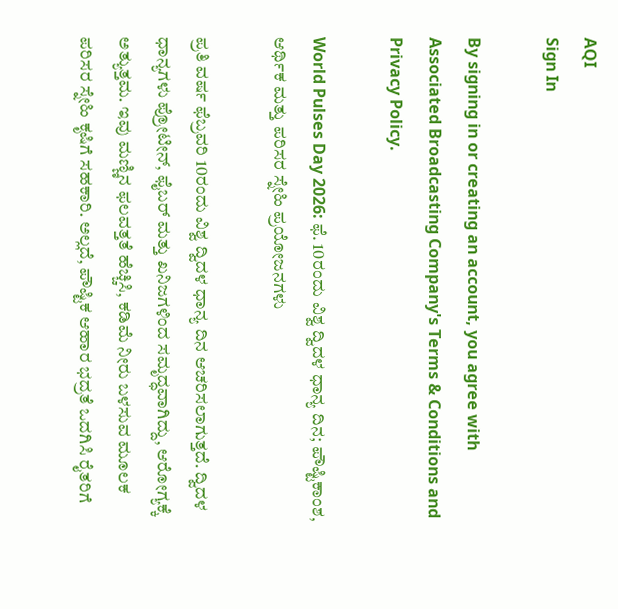AQI
Sign In

By signing in or creating an account, you agree with Associated Broadcasting Company's Terms & Conditions and Privacy Policy.

World Pulses Day 2026: ಫೆ. 10ರಂದು ವಿಶ್ವ ದ್ವಿದಳ ಧಾನ್ಯ ದಿನ; ಪೌಷ್ಟಿಕಾಂಶ, ಆರ್ಥಿಕ ಮತ್ತು ಪರಿಸರ ಸ್ನೇಹಿ ಪ್ರಯೋಜನಗಳು

ಪ್ರತಿ ವರ್ಷ ಫೆಬ್ರವರಿ 10ರಂದು ವಿಶ್ವ ದ್ವಿದಳ ಧಾನ್ಯ ದಿನ ಆಚರಿಸಲಾಗುತ್ತದೆ. ದ್ವಿದಳ ಧಾನ್ಯಗಳು ಪ್ರೋಟೀನ್, ಫೈಬರ್ ಮತ್ತು ಖನಿಜಗಳಿಂದ ಸಮೃದ್ಧವಾಗಿದ್ದು, ಆರೋಗ್ಯಕ್ಕೆ ಅತ್ಯುತ್ತಮ. ಇವು ಮಣ್ಣಿನ ಫಲವತ್ತತೆ ಹೆಚ್ಚಿಸಿ, ಕಡಿಮೆ ನೀರು ಬಳಸುವ ಮೂಲಕ ಪರಿಸರ ಸ್ನೇಹಿ ಕೃಷಿಗೆ ಸಹಕಾರಿ. ಅಲ್ಲದೆ, ಪೌಷ್ಟಿಕ ಆಹಾರ ಭದ್ರತೆ ಒದಗಿಸಿ ರೈತರಿಗೆ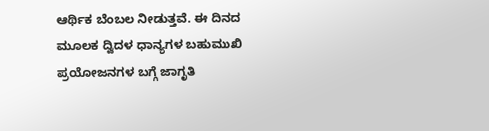ಆರ್ಥಿಕ ಬೆಂಬಲ ನೀಡುತ್ತವೆ. ಈ ದಿನದ ಮೂಲಕ ದ್ವಿದಳ ಧಾನ್ಯಗಳ ಬಹುಮುಖಿ ಪ್ರಯೋಜನಗಳ ಬಗ್ಗೆ ಜಾಗೃತಿ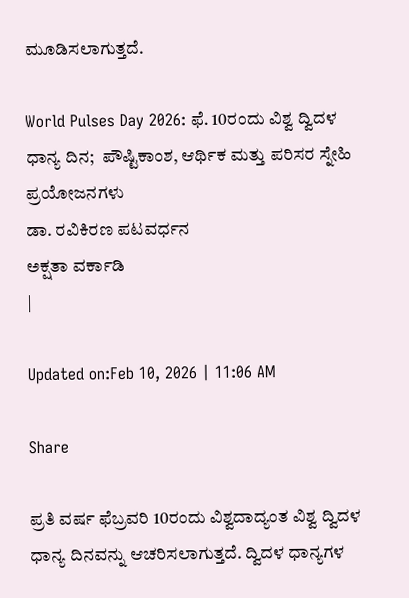ಮೂಡಿಸಲಾಗುತ್ತದೆ.

World Pulses Day 2026: ಫೆ. 10ರಂದು ವಿಶ್ವ ದ್ವಿದಳ ಧಾನ್ಯ ದಿನ;  ಪೌಷ್ಟಿಕಾಂಶ, ಆರ್ಥಿಕ ಮತ್ತು ಪರಿಸರ ಸ್ನೇಹಿ ಪ್ರಯೋಜನಗಳು
ಡಾ. ರವಿಕಿರಣ ಪಟವರ್ಧನ
ಅಕ್ಷತಾ ವರ್ಕಾಡಿ
|

Updated on:Feb 10, 2026 | 11:06 AM

Share

ಪ್ರತಿ ವರ್ಷ ಫೆಬ್ರವರಿ 10ರಂದು ವಿಶ್ವದಾದ್ಯಂತ ವಿಶ್ವ ದ್ವಿದಳ ಧಾನ್ಯ ದಿನವನ್ನು ಆಚರಿಸಲಾಗುತ್ತದೆ. ದ್ವಿದಳ ಧಾನ್ಯಗಳ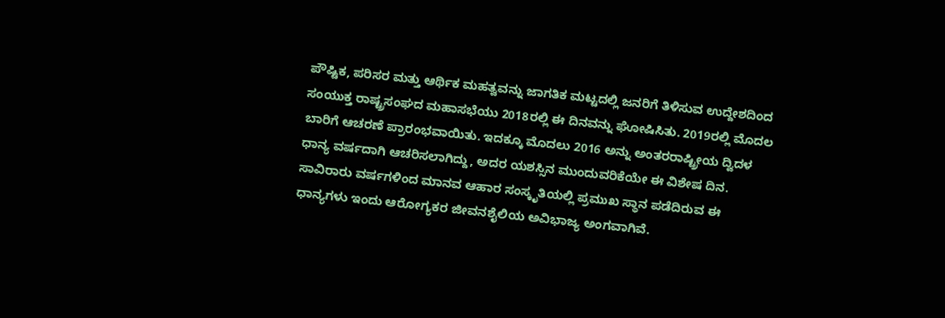ಪೌಷ್ಟಿಕ, ಪರಿಸರ ಮತ್ತು ಆರ್ಥಿಕ ಮಹತ್ವವನ್ನು ಜಾಗತಿಕ ಮಟ್ಟದಲ್ಲಿ ಜನರಿಗೆ ತಿಳಿಸುವ ಉದ್ದೇಶದಿಂದ ಸಂಯುಕ್ತ ರಾಷ್ಟ್ರಸಂಘದ ಮಹಾಸಭೆಯು 2018ರಲ್ಲಿ ಈ ದಿನವನ್ನು ಘೋಷಿಸಿತು. 2019ರಲ್ಲಿ ಮೊದಲ ಬಾರಿಗೆ ಆಚರಣೆ ಪ್ರಾರಂಭವಾಯಿತು. ಇದಕ್ಕೂ ಮೊದಲು 2016 ಅನ್ನು ಅಂತರರಾಷ್ಟ್ರೀಯ ದ್ವಿದಳ ಧಾನ್ಯ ವರ್ಷದಾಗಿ ಆಚರಿಸಲಾಗಿದ್ದು, ಅದರ ಯಶಸ್ಸಿನ ಮುಂದುವರಿಕೆಯೇ ಈ ವಿಶೇಷ ದಿನ. ಸಾವಿರಾರು ವರ್ಷಗಳಿಂದ ಮಾನವ ಆಹಾರ ಸಂಸ್ಕೃತಿಯಲ್ಲಿ ಪ್ರಮುಖ ಸ್ಥಾನ ಪಡೆದಿರುವ ಈ ಧಾನ್ಯಗಳು ಇಂದು ಆರೋಗ್ಯಕರ ಜೀವನಶೈಲಿಯ ಅವಿಭಾಜ್ಯ ಅಂಗವಾಗಿವೆ.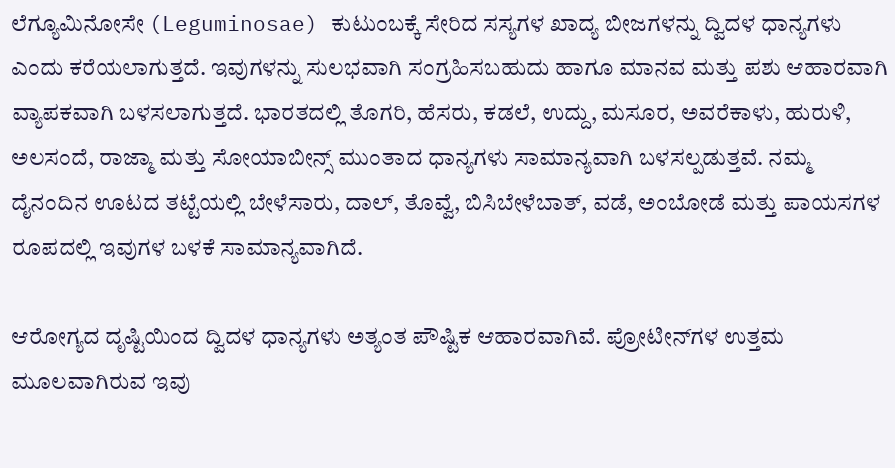ಲೆಗ್ಯೂಮಿನೋಸೇ (Leguminosae) ಕುಟುಂಬಕ್ಕೆ ಸೇರಿದ ಸಸ್ಯಗಳ ಖಾದ್ಯ ಬೀಜಗಳನ್ನು ದ್ವಿದಳ ಧಾನ್ಯಗಳು ಎಂದು ಕರೆಯಲಾಗುತ್ತದೆ. ಇವುಗಳನ್ನು ಸುಲಭವಾಗಿ ಸಂಗ್ರಹಿಸಬಹುದು ಹಾಗೂ ಮಾನವ ಮತ್ತು ಪಶು ಆಹಾರವಾಗಿ ವ್ಯಾಪಕವಾಗಿ ಬಳಸಲಾಗುತ್ತದೆ. ಭಾರತದಲ್ಲಿ ತೊಗರಿ, ಹೆಸರು, ಕಡಲೆ, ಉದ್ದು, ಮಸೂರ, ಅವರೆಕಾಳು, ಹುರುಳಿ, ಅಲಸಂದೆ, ರಾಜ್ಮಾ ಮತ್ತು ಸೋಯಾಬೀನ್ಸ್ ಮುಂತಾದ ಧಾನ್ಯಗಳು ಸಾಮಾನ್ಯವಾಗಿ ಬಳಸಲ್ಪಡುತ್ತವೆ. ನಮ್ಮ ದೈನಂದಿನ ಊಟದ ತಟ್ಟೆಯಲ್ಲಿ ಬೇಳೆಸಾರು, ದಾಲ್, ತೊವ್ವೆ, ಬಿಸಿಬೇಳೆಬಾತ್, ವಡೆ, ಅಂಬೋಡೆ ಮತ್ತು ಪಾಯಸಗಳ ರೂಪದಲ್ಲಿ ಇವುಗಳ ಬಳಕೆ ಸಾಮಾನ್ಯವಾಗಿದೆ.

ಆರೋಗ್ಯದ ದೃಷ್ಟಿಯಿಂದ ದ್ವಿದಳ ಧಾನ್ಯಗಳು ಅತ್ಯಂತ ಪೌಷ್ಟಿಕ ಆಹಾರವಾಗಿವೆ. ಪ್ರೋಟೀನ್‌ಗಳ ಉತ್ತಮ ಮೂಲವಾಗಿರುವ ಇವು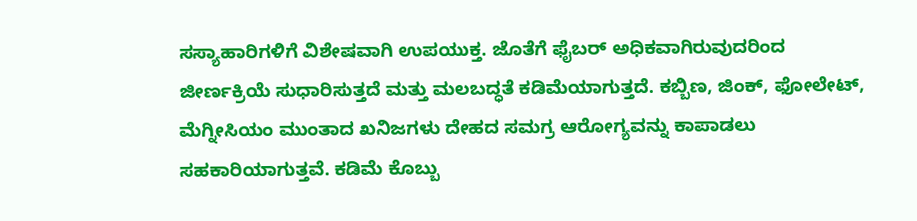ಸಸ್ಯಾಹಾರಿಗಳಿಗೆ ವಿಶೇಷವಾಗಿ ಉಪಯುಕ್ತ. ಜೊತೆಗೆ ಫೈಬರ್ ಅಧಿಕವಾಗಿರುವುದರಿಂದ ಜೀರ್ಣಕ್ರಿಯೆ ಸುಧಾರಿಸುತ್ತದೆ ಮತ್ತು ಮಲಬದ್ಧತೆ ಕಡಿಮೆಯಾಗುತ್ತದೆ. ಕಬ್ಬಿಣ, ಜಿಂಕ್, ಫೋಲೇಟ್, ಮೆಗ್ನೀಸಿಯಂ ಮುಂತಾದ ಖನಿಜಗಳು ದೇಹದ ಸಮಗ್ರ ಆರೋಗ್ಯವನ್ನು ಕಾಪಾಡಲು ಸಹಕಾರಿಯಾಗುತ್ತವೆ. ಕಡಿಮೆ ಕೊಬ್ಬು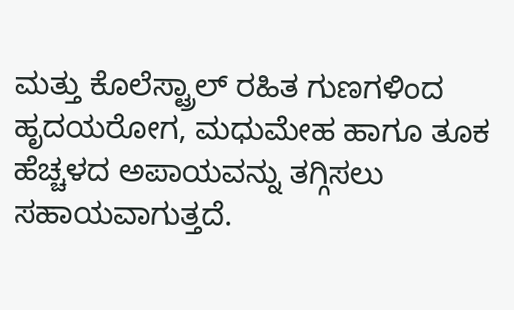ಮತ್ತು ಕೊಲೆಸ್ಟ್ರಾಲ್ ರಹಿತ ಗುಣಗಳಿಂದ ಹೃದಯರೋಗ, ಮಧುಮೇಹ ಹಾಗೂ ತೂಕ ಹೆಚ್ಚಳದ ಅಪಾಯವನ್ನು ತಗ್ಗಿಸಲು ಸಹಾಯವಾಗುತ್ತದೆ.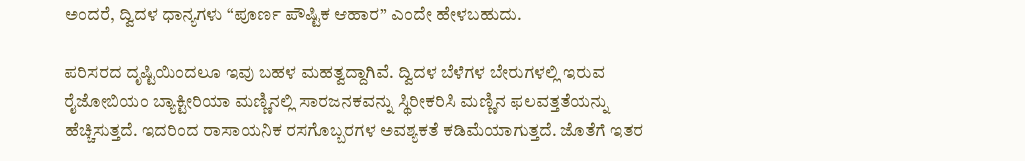ಅಂದರೆ, ದ್ವಿದಳ ಧಾನ್ಯಗಳು “ಪೂರ್ಣ ಪೌಷ್ಟಿಕ ಆಹಾರ” ಎಂದೇ ಹೇಳಬಹುದು.

ಪರಿಸರದ ದೃಷ್ಟಿಯಿಂದಲೂ ಇವು ಬಹಳ ಮಹತ್ವದ್ದಾಗಿವೆ. ದ್ವಿದಳ ಬೆಳೆಗಳ ಬೇರುಗಳಲ್ಲಿ ಇರುವ ರೈಜೋಬಿಯಂ ಬ್ಯಾಕ್ಟೀರಿಯಾ ಮಣ್ಣಿನಲ್ಲಿ ಸಾರಜನಕವನ್ನು ಸ್ಥಿರೀಕರಿಸಿ ಮಣ್ಣಿನ ಫಲವತ್ತತೆಯನ್ನು ಹೆಚ್ಚಿಸುತ್ತದೆ. ಇದರಿಂದ ರಾಸಾಯನಿಕ ರಸಗೊಬ್ಬರಗಳ ಅವಶ್ಯಕತೆ ಕಡಿಮೆಯಾಗುತ್ತದೆ. ಜೊತೆಗೆ ಇತರ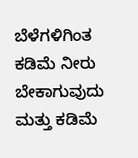ಬೆಳೆಗಳಿಗಿಂತ ಕಡಿಮೆ ನೀರು ಬೇಕಾಗುವುದು ಮತ್ತು ಕಡಿಮೆ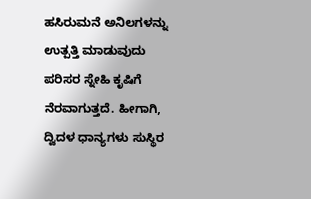ಹಸಿರುಮನೆ ಅನಿಲಗಳನ್ನು ಉತ್ಪತ್ತಿ ಮಾಡುವುದು ಪರಿಸರ ಸ್ನೇಹಿ ಕೃಷಿಗೆ ನೆರವಾಗುತ್ತದೆ. ಹೀಗಾಗಿ, ದ್ವಿದಳ ಧಾನ್ಯಗಳು ಸುಸ್ಥಿರ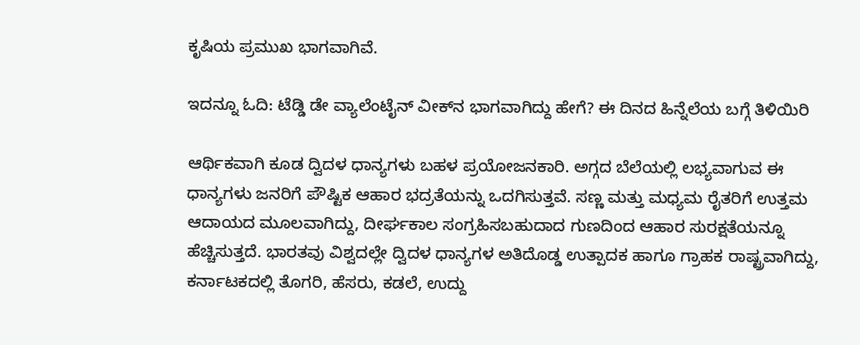ಕೃಷಿಯ ಪ್ರಮುಖ ಭಾಗವಾಗಿವೆ.

ಇದನ್ನೂ ಓದಿ: ಟೆಡ್ಡಿ ಡೇ ವ್ಯಾಲೆಂಟೈನ್‌ ವೀಕ್‌ನ ಭಾಗವಾಗಿದ್ದು ಹೇಗೆ? ಈ ದಿನದ ಹಿನ್ನೆಲೆಯ ಬಗ್ಗೆ ತಿಳಿಯಿರಿ

ಆರ್ಥಿಕವಾಗಿ ಕೂಡ ದ್ವಿದಳ ಧಾನ್ಯಗಳು ಬಹಳ ಪ್ರಯೋಜನಕಾರಿ. ಅಗ್ಗದ ಬೆಲೆಯಲ್ಲಿ ಲಭ್ಯವಾಗುವ ಈ ಧಾನ್ಯಗಳು ಜನರಿಗೆ ಪೌಷ್ಟಿಕ ಆಹಾರ ಭದ್ರತೆಯನ್ನು ಒದಗಿಸುತ್ತವೆ. ಸಣ್ಣ ಮತ್ತು ಮಧ್ಯಮ ರೈತರಿಗೆ ಉತ್ತಮ ಆದಾಯದ ಮೂಲವಾಗಿದ್ದು, ದೀರ್ಘಕಾಲ ಸಂಗ್ರಹಿಸಬಹುದಾದ ಗುಣದಿಂದ ಆಹಾರ ಸುರಕ್ಷತೆಯನ್ನೂ ಹೆಚ್ಚಿಸುತ್ತದೆ. ಭಾರತವು ವಿಶ್ವದಲ್ಲೇ ದ್ವಿದಳ ಧಾನ್ಯಗಳ ಅತಿದೊಡ್ಡ ಉತ್ಪಾದಕ ಹಾಗೂ ಗ್ರಾಹಕ ರಾಷ್ಟ್ರವಾಗಿದ್ದು, ಕರ್ನಾಟಕದಲ್ಲಿ ತೊಗರಿ, ಹೆಸರು, ಕಡಲೆ, ಉದ್ದು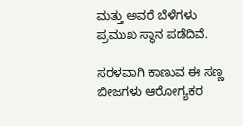ಮತ್ತು ಅವರೆ ಬೆಳೆಗಳು ಪ್ರಮುಖ ಸ್ಥಾನ ಪಡೆದಿವೆ.

ಸರಳವಾಗಿ ಕಾಣುವ ಈ ಸಣ್ಣ ಬೀಜಗಳು ಆರೋಗ್ಯಕರ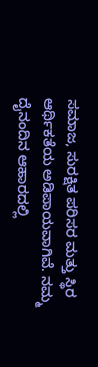ಸಮಾಜ, ಸುರಕ್ಷಿತ ಪರಿಸರ ಮತ್ತು ಸ್ಥಿರ ಆರ್ಥಿಕತೆಯ ಅಡಿಪಾಯವಾಗಿವೆ. ನಮ್ಮ ದೈನಂದಿನ ಆಹಾರದಲ್ಲಿ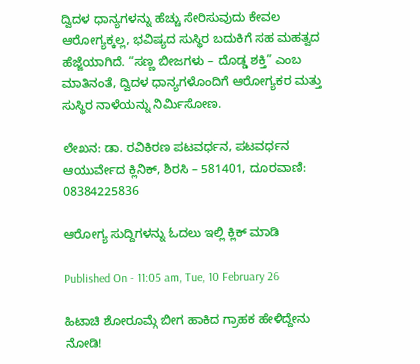ದ್ವಿದಳ ಧಾನ್ಯಗಳನ್ನು ಹೆಚ್ಚು ಸೇರಿಸುವುದು ಕೇವಲ ಆರೋಗ್ಯಕ್ಕಲ್ಲ, ಭವಿಷ್ಯದ ಸುಸ್ಥಿರ ಬದುಕಿಗೆ ಸಹ ಮಹತ್ವದ ಹೆಜ್ಜೆಯಾಗಿದೆ. “ಸಣ್ಣ ಬೀಜಗಳು – ದೊಡ್ಡ ಶಕ್ತಿ” ಎಂಬ ಮಾತಿನಂತೆ, ದ್ವಿದಳ ಧಾನ್ಯಗಳೊಂದಿಗೆ ಆರೋಗ್ಯಕರ ಮತ್ತು ಸುಸ್ಥಿರ ನಾಳೆಯನ್ನು ನಿರ್ಮಿಸೋಣ.

ಲೇಖನ: ಡಾ. ರವಿಕಿರಣ ಪಟವರ್ಧನ, ಪಟವರ್ಧನ ಆಯುರ್ವೇದ ಕ್ಲಿನಿಕ್, ಶಿರಸಿ – 581401, ದೂರವಾಣಿ: 08384225836

ಆರೋಗ್ಯ ಸುದ್ದಿಗಳನ್ನು ಓದಲು ಇಲ್ಲಿ ಕ್ಲಿಕ್ ಮಾಡಿ

Published On - 11:05 am, Tue, 10 February 26

ಹಿಟಾಚಿ ಶೋರೂಮ್ಗೆ ಬೀಗ ಹಾಕಿದ ಗ್ರಾಹಕ ಹೇಳಿದ್ದೇನು ನೋಡಿ!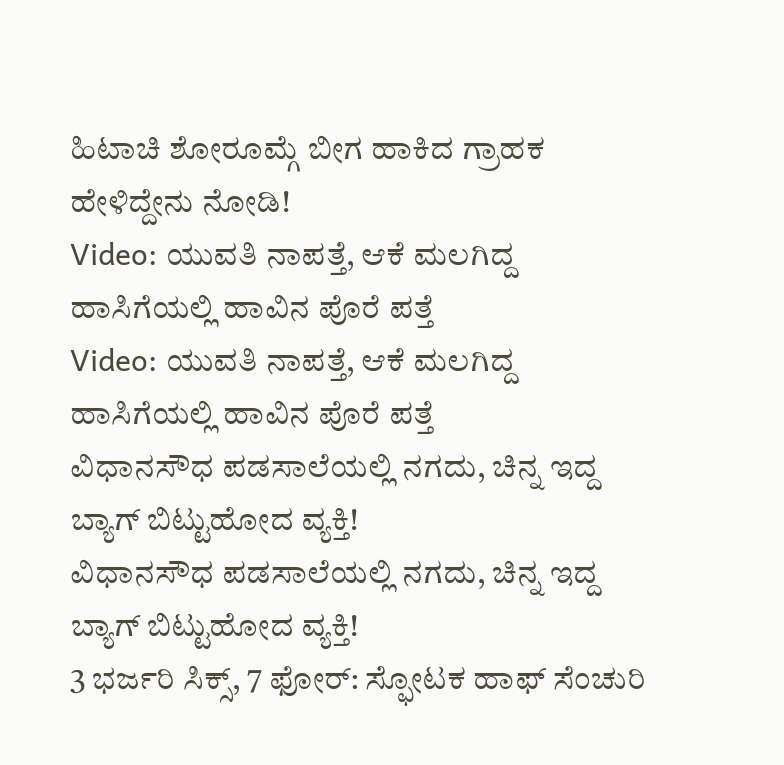ಹಿಟಾಚಿ ಶೋರೂಮ್ಗೆ ಬೀಗ ಹಾಕಿದ ಗ್ರಾಹಕ ಹೇಳಿದ್ದೇನು ನೋಡಿ!
Video: ಯುವತಿ ನಾಪತ್ತೆ, ಆಕೆ ಮಲಗಿದ್ದ ಹಾಸಿಗೆಯಲ್ಲಿ ಹಾವಿನ ಪೊರೆ ಪತ್ತೆ
Video: ಯುವತಿ ನಾಪತ್ತೆ, ಆಕೆ ಮಲಗಿದ್ದ ಹಾಸಿಗೆಯಲ್ಲಿ ಹಾವಿನ ಪೊರೆ ಪತ್ತೆ
ವಿಧಾನಸೌಧ ಪಡಸಾಲೆಯಲ್ಲಿ ನಗದು, ಚಿನ್ನ ಇದ್ದ ಬ್ಯಾಗ್ ಬಿಟ್ಟುಹೋದ ವ್ಯಕ್ತಿ!
ವಿಧಾನಸೌಧ ಪಡಸಾಲೆಯಲ್ಲಿ ನಗದು, ಚಿನ್ನ ಇದ್ದ ಬ್ಯಾಗ್ ಬಿಟ್ಟುಹೋದ ವ್ಯಕ್ತಿ!
3 ಭರ್ಜರಿ ಸಿಕ್ಸ್, 7 ಫೋರ್: ಸ್ಫೋಟಕ ಹಾಫ್ ಸೆಂಚುರಿ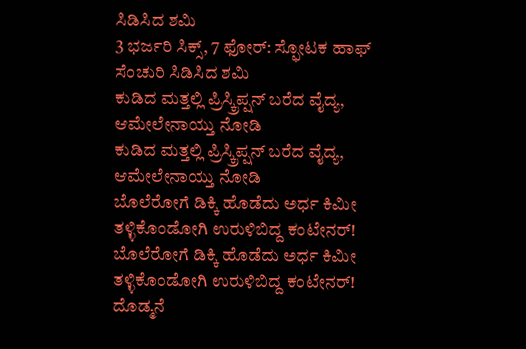ಸಿಡಿಸಿದ ಶಮಿ
3 ಭರ್ಜರಿ ಸಿಕ್ಸ್, 7 ಫೋರ್: ಸ್ಫೋಟಕ ಹಾಫ್ ಸೆಂಚುರಿ ಸಿಡಿಸಿದ ಶಮಿ
ಕುಡಿದ ಮತ್ತಲ್ಲಿ ಪ್ರಿಸ್ಕ್ರಿಪ್ಷನ್ ಬರೆದ ವೈದ್ಯ, ಆಮೇಲೇನಾಯ್ತು ನೋಡಿ
ಕುಡಿದ ಮತ್ತಲ್ಲಿ ಪ್ರಿಸ್ಕ್ರಿಪ್ಷನ್ ಬರೆದ ವೈದ್ಯ, ಆಮೇಲೇನಾಯ್ತು ನೋಡಿ
ಬೊಲೆರೋಗೆ ಡಿಕ್ಕಿ ಹೊಡೆದು ಅರ್ಧ ಕಿಮೀ ತಳ್ಳಿಕೊಂಡೋಗಿ ಉರುಳಿಬಿದ್ದ ಕಂಟೇನರ್!
ಬೊಲೆರೋಗೆ ಡಿಕ್ಕಿ ಹೊಡೆದು ಅರ್ಧ ಕಿಮೀ ತಳ್ಳಿಕೊಂಡೋಗಿ ಉರುಳಿಬಿದ್ದ ಕಂಟೇನರ್!
ದೊಡ್ಮನೆ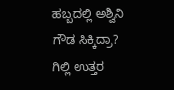ಹಬ್ಬದಲ್ಲಿ ಅಶ್ವಿನಿ ಗೌಡ ಸಿಕ್ಕಿದ್ರಾ? ಗಿಲ್ಲಿ ಉತ್ತರ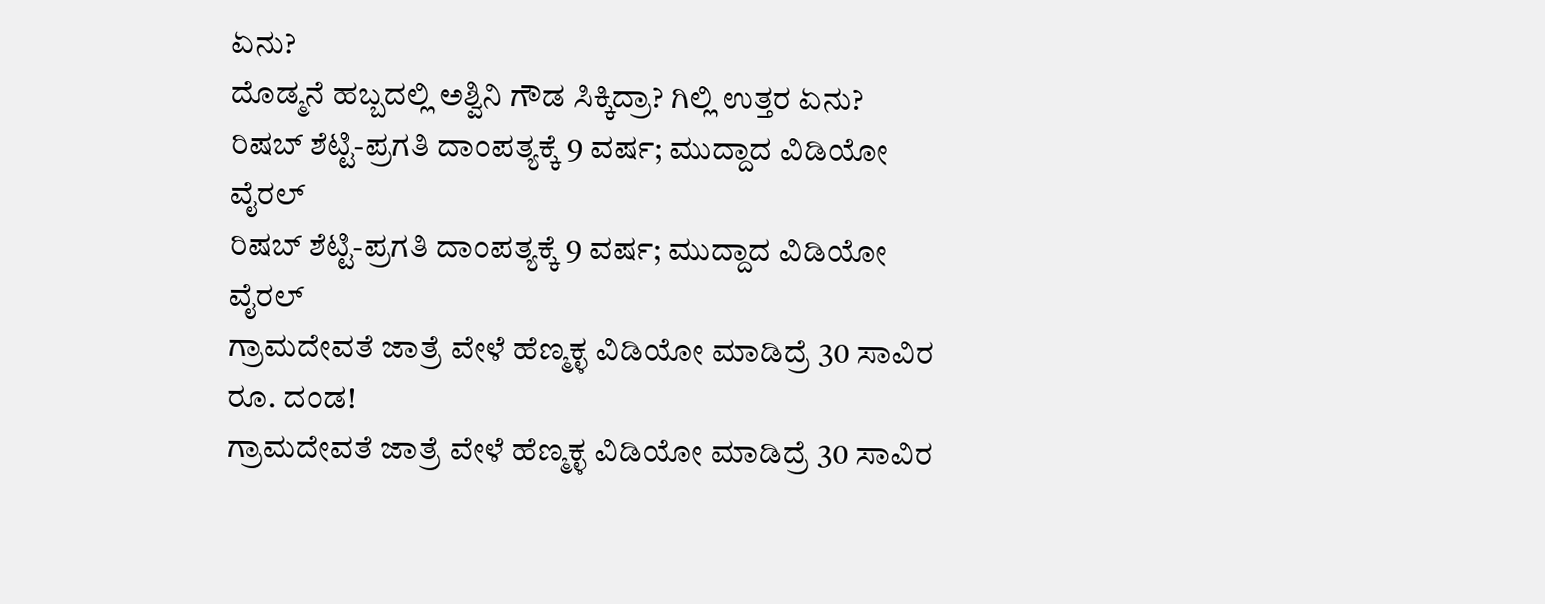ಏನು?
ದೊಡ್ಮನೆ ಹಬ್ಬದಲ್ಲಿ ಅಶ್ವಿನಿ ಗೌಡ ಸಿಕ್ಕಿದ್ರಾ? ಗಿಲ್ಲಿ ಉತ್ತರ ಏನು?
ರಿಷಬ್ ಶೆಟ್ಟಿ-ಪ್ರಗತಿ ದಾಂಪತ್ಯಕ್ಕೆ 9 ವರ್ಷ; ಮುದ್ದಾದ ವಿಡಿಯೋ ವೈರಲ್
ರಿಷಬ್ ಶೆಟ್ಟಿ-ಪ್ರಗತಿ ದಾಂಪತ್ಯಕ್ಕೆ 9 ವರ್ಷ; ಮುದ್ದಾದ ವಿಡಿಯೋ ವೈರಲ್
ಗ್ರಾಮದೇವತೆ ಜಾತ್ರೆ ವೇಳೆ ಹೆಣ್ಮಕ್ಳ ವಿಡಿಯೋ ಮಾಡಿದ್ರೆ 30 ಸಾವಿರ ರೂ. ದಂಡ!
ಗ್ರಾಮದೇವತೆ ಜಾತ್ರೆ ವೇಳೆ ಹೆಣ್ಮಕ್ಳ ವಿಡಿಯೋ ಮಾಡಿದ್ರೆ 30 ಸಾವಿರ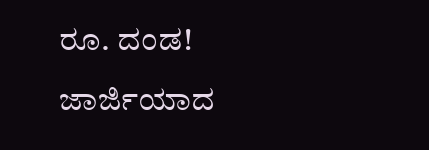ರೂ. ದಂಡ!
ಜಾರ್ಜಿಯಾದ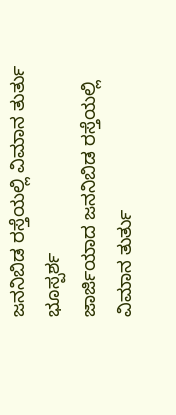ಜನನಿಬಿಡ ರಸ್ತೆಯಲ್ಲಿ ವಿಮಾನ ತುರ್ತು ಭೂಸ್ಪರ್ಶ
ಜಾರ್ಜಿಯಾದ ಜನನಿಬಿಡ ರಸ್ತೆಯಲ್ಲಿ ವಿಮಾನ ತುರ್ತು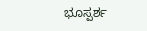ಭೂಸ್ಪರ್ಶ